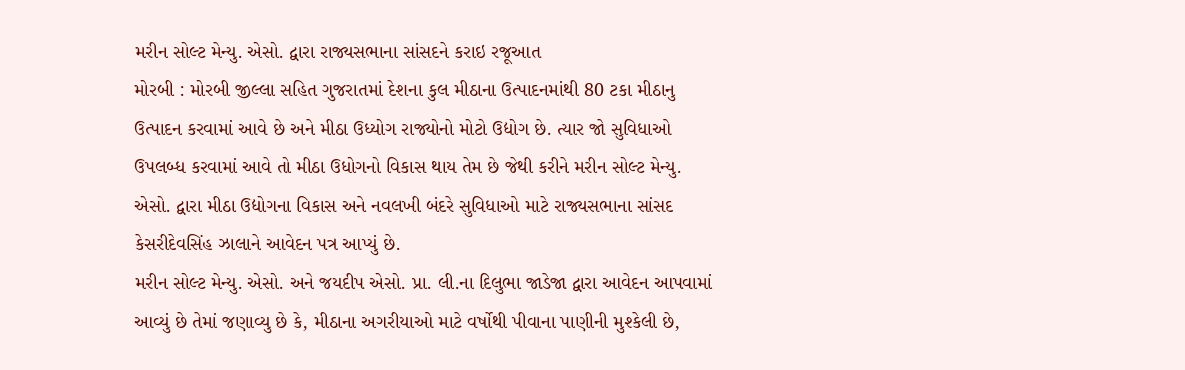મરીન સોલ્ટ મેન્યુ. એસો. દ્વારા રાજ્યસભાના સાંસદને કરાઇ રજૂઆત
મોરબી : મોરબી જીલ્લા સહિત ગુજરાતમાં દેશના કુલ મીઠાના ઉત્પાદનમાંથી 80 ટકા મીઠાનુ ઉત્પાદન કરવામાં આવે છે અને મીઠા ઉધ્યોગ રાજ્યોનો મોટો ઉદ્યોગ છે. ત્યાર જો સુવિધાઓ ઉપલબ્ધ કરવામાં આવે તો મીઠા ઉધોગનો વિકાસ થાય તેમ છે જેથી કરીને મરીન સોલ્ટ મેન્યુ. એસો. દ્વારા મીઠા ઉદ્યોગના વિકાસ અને નવલખી બંદરે સુવિધાઓ માટે રાજ્યસભાના સાંસદ કેસરીદેવસિંહ ઝાલાને આવેદન પત્ર આપ્યું છે.
મરીન સોલ્ટ મેન્યુ. એસો. અને જયદીપ એસો. પ્રા. લી.ના દિલુભા જાડેજા દ્વારા આવેદન આપવામાં આવ્યું છે તેમાં જણાવ્યુ છે કે, મીઠાના અગરીયાઓ માટે વર્ષોથી પીવાના પાણીની મુશ્કેલી છે,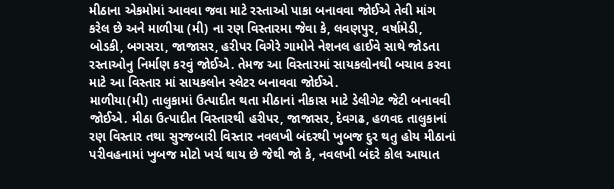મીઠાના એકમોમાં આવવા જવા માટે રસ્તાઓ પાકા બનાવવા જોઈએ તેવી માંગ કરેલ છે અને માળીયા (મી) ના રણ વિસ્તારમા જેવા કે, લવણપુર, વર્ષામેડી, બોડકી, બગસરા, જાજાસર, હરીપર વિગેરે ગામોને નેશનલ હાઈવે સાથે જોડતા રસ્તાઓનુ નિર્માણ કરવું જોઈએ. તેમજ આ વિસ્તારમાં સાયકલોનથી બચાવ કરવા માટે આ વિસ્તાર માં સાયકલોન સ્લેટર બનાવવા જોઈએ.
માળીયા(મી) તાલુકામાં ઉત્પાદીત થતા મીઠાનાં નીકાસ માટે ડેલીગેટ જેટી બનાવવી જોઈએ. મીઠા ઉત્પાદીત વિસ્તારથી હરીપર, જાજાસર, દેવગઢ, હળવદ તાલુકાનાં રણ વિસ્તાર તથા સુરજબારી વિસ્તાર નવલખી બંદરથી ખુબજ દુર થતુ હોય મીઠાનાં પરીવહનામાં ખુબજ મોટો ખર્ચ થાય છે જેથી જો કે, નવલખી બંદરે કોલ આયાત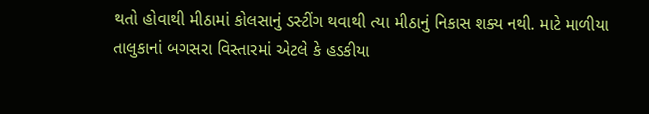થતો હોવાથી મીઠામાં કોલસાનું ડસ્ટીંગ થવાથી ત્યા મીઠાનું નિકાસ શક્ય નથી. માટે માળીયા તાલુકાનાં બગસરા વિસ્તારમાં એટલે કે હડકીયા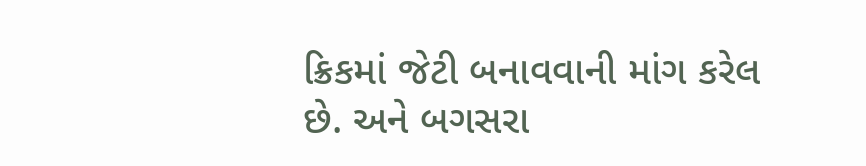ક્રિકમાં જેટી બનાવવાની માંગ કરેલ છે. અને બગસરા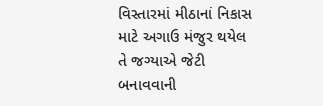વિસ્તારમાં મીઠાનાં નિકાસ માટે અગાઉ મંજુર થયેલ તે જગ્યાએ જેટી બનાવવાની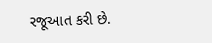રજૂઆત કરી છે.